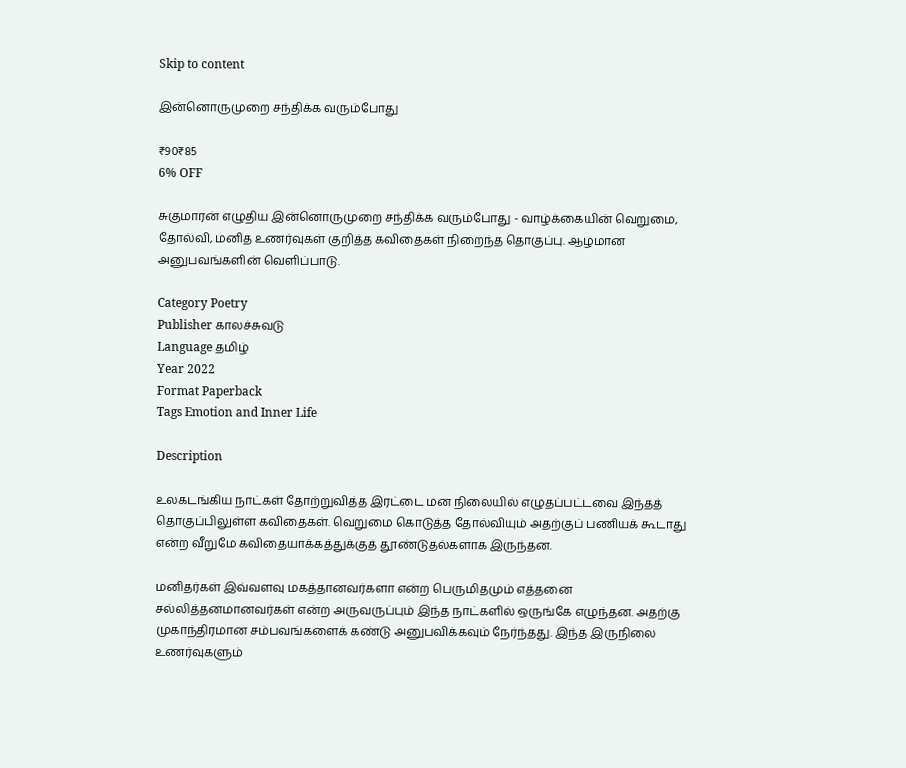Skip to content

இன்னொருமுறை சந்திக்க வரும்போது

₹90₹85
6% OFF

சுகுமாரன் எழுதிய இன்னொருமுறை சந்திக்க வரும்போது - வாழ்க்கையின் வெறுமை, தோல்வி, மனித உணர்வுகள் குறித்த கவிதைகள் நிறைந்த தொகுப்பு. ஆழமான அனுபவங்களின் வெளிப்பாடு.

Category Poetry
Publisher காலச்சுவடு
Language தமிழ்
Year 2022
Format Paperback
Tags Emotion and Inner Life

Description

உலகடங்கிய நாட்கள் தோற்றுவித்த இரட்டை மன நிலையில் எழுதப்பட்டவை இந்தத் தொகுப்பிலுள்ள கவிதைகள். வெறுமை கொடுத்த தோல்வியும் அதற்குப் பணியக் கூடாது என்ற வீறுமே கவிதையாக்கத்துக்குத் தூண்டுதல்களாக இருந்தன.

மனிதர்கள் இவ்வளவு மகத்தானவர்களா என்ற பெருமிதமும் எத்தனை சல்லித்தனமானவர்கள் என்ற அருவருப்பும் இந்த நாட்களில் ஒருங்கே எழுந்தன. அதற்கு முகாந்திரமான சம்பவங்களைக் கண்டு அனுபவிக்கவும் நேர்ந்தது. இந்த இருநிலை உணர்வுகளும்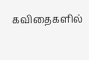கவிதைகளில்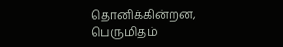தொனிக்கின்றன, பெருமிதம்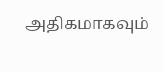அதிகமாகவும்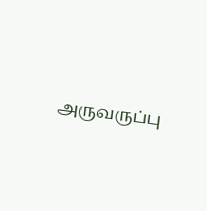அருவருப்பு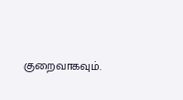குறைவாகவும்.